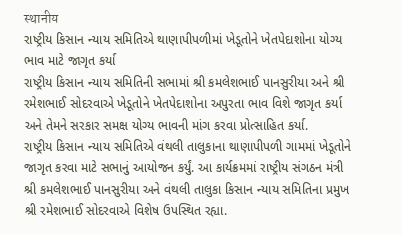स्थानीय
રાષ્ટ્રીય કિસાન ન્યાય સમિતિએ થાણાપીપળીમાં ખેડૂતોને ખેતપેદાશોના યોગ્ય ભાવ માટે જાગૃત કર્યા
રાષ્ટ્રીય કિસાન ન્યાય સમિતિની સભામાં શ્રી કમલેશભાઈ પાનસુરીયા અને શ્રી રમેશભાઈ સોદરવાએ ખેડૂતોને ખેતપેદાશોના અપુરતા ભાવ વિશે જાગૃત કર્યા અને તેમને સરકાર સમક્ષ યોગ્ય ભાવની માંગ કરવા પ્રોત્સાહિત કર્યા.
રાષ્ટ્રીય કિસાન ન્યાય સમિતિએ વંથલી તાલુકાના થાણાપીપળી ગામમાં ખેડૂતોને જાગૃત કરવા માટે સભાનું આયોજન કર્યું. આ કાર્યક્રમમાં રાષ્ટ્રીય સંગઠન મંત્રી શ્રી કમલેશભાઈ પાનસુરીયા અને વંથલી તાલુકા કિસાન ન્યાય સમિતિના પ્રમુખ શ્રી રમેશભાઈ સોદરવાએ વિશેષ ઉપસ્થિત રહ્યા.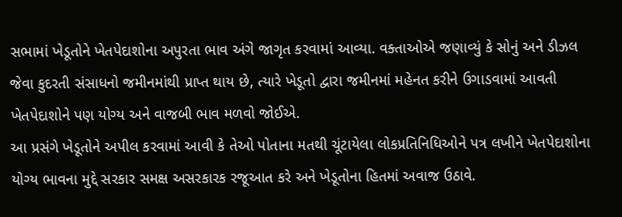સભામાં ખેડૂતોને ખેતપેદાશોના અપુરતા ભાવ અંગે જાગૃત કરવામાં આવ્યા. વક્તાઓએ જણાવ્યું કે સોનું અને ડીઝલ જેવા કુદરતી સંસાધનો જમીનમાંથી પ્રાપ્ત થાય છે, ત્યારે ખેડૂતો દ્વારા જમીનમાં મહેનત કરીને ઉગાડવામાં આવતી ખેતપેદાશોને પણ યોગ્ય અને વાજબી ભાવ મળવો જોઈએ.
આ પ્રસંગે ખેડૂતોને અપીલ કરવામાં આવી કે તેઓ પોતાના મતથી ચૂંટાયેલા લોકપ્રતિનિધિઓને પત્ર લખીને ખેતપેદાશોના યોગ્ય ભાવના મુદ્દે સરકાર સમક્ષ અસરકારક રજૂઆત કરે અને ખેડૂતોના હિતમાં અવાજ ઉઠાવે.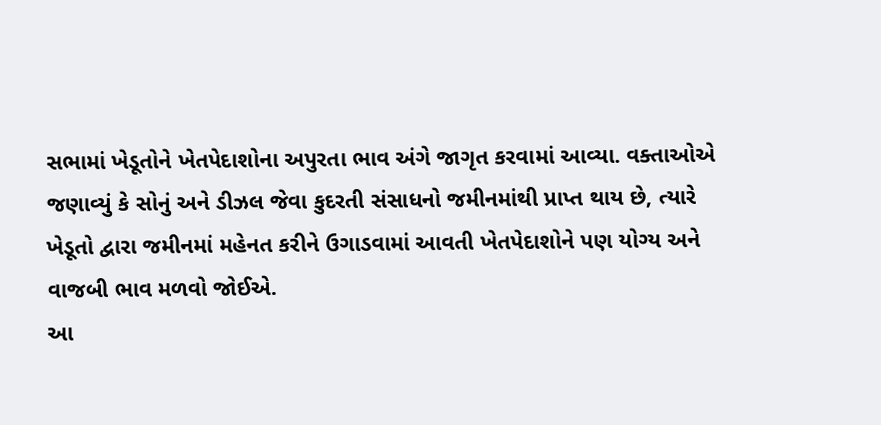સભામાં ખેડૂતોને ખેતપેદાશોના અપુરતા ભાવ અંગે જાગૃત કરવામાં આવ્યા. વક્તાઓએ જણાવ્યું કે સોનું અને ડીઝલ જેવા કુદરતી સંસાધનો જમીનમાંથી પ્રાપ્ત થાય છે, ત્યારે ખેડૂતો દ્વારા જમીનમાં મહેનત કરીને ઉગાડવામાં આવતી ખેતપેદાશોને પણ યોગ્ય અને વાજબી ભાવ મળવો જોઈએ.
આ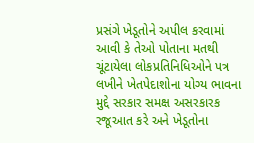પ્રસંગે ખેડૂતોને અપીલ કરવામાં આવી કે તેઓ પોતાના મતથી ચૂંટાયેલા લોકપ્રતિનિધિઓને પત્ર લખીને ખેતપેદાશોના યોગ્ય ભાવના મુદ્દે સરકાર સમક્ષ અસરકારક રજૂઆત કરે અને ખેડૂતોના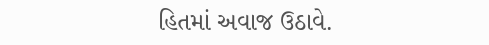હિતમાં અવાજ ઉઠાવે.